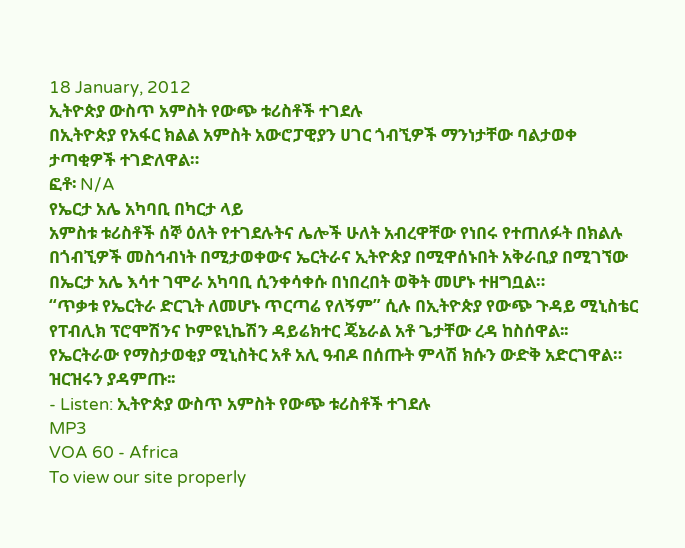18 January, 2012
ኢትዮጵያ ውስጥ አምስት የውጭ ቱሪስቶች ተገደሉ
በኢትዮጵያ የአፋር ክልል አምስት አውሮፓዊያን ሀገር ጎብኚዎች ማንነታቸው ባልታወቀ ታጣቂዎች ተገድለዋል።
ፎቶ፡ N/A
የኤርታ አሌ አካባቢ በካርታ ላይ
አምስቱ ቱሪስቶች ሰኞ ዕለት የተገደሉትና ሌሎች ሁለት አብረዋቸው የነበሩ የተጠለፉት በክልሉ በጎብኚዎች መስኅብነት በሚታወቀውና ኤርትራና ኢትዮጵያ በሚዋሰኑበት አቅራቢያ በሚገኘው በኤርታ አሌ እሳተ ገሞራ አካባቢ ሲንቀሳቀሱ በነበረበት ወቅት መሆኑ ተዘግቧል።
“ጥቃቱ የኤርትራ ድርጊት ለመሆኑ ጥርጣሬ የለኝም” ሲሉ በኢትዮጵያ የውጭ ጉዳይ ሚኒስቴር የፐብሊክ ፕሮሞሽንና ኮምዩኒኬሽን ዳይሬክተር ጄኔራል አቶ ጌታቸው ረዳ ከስሰዋል፡፡
የኤርትራው የማስታወቂያ ሚኒስትር አቶ አሊ ዓብዶ በሰጡት ምላሽ ክሱን ውድቅ አድርገዋል።
ዝርዝሩን ያዳምጡ፡፡
- Listen: ኢትዮጵያ ውስጥ አምስት የውጭ ቱሪስቶች ተገደሉ
MP3
VOA 60 - Africa
To view our site properly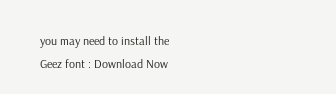you may need to install the Geez font : Download Now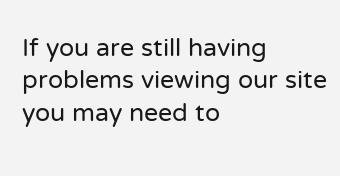If you are still having problems viewing our site you may need to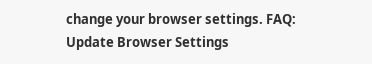change your browser settings. FAQ: Update Browser Settings